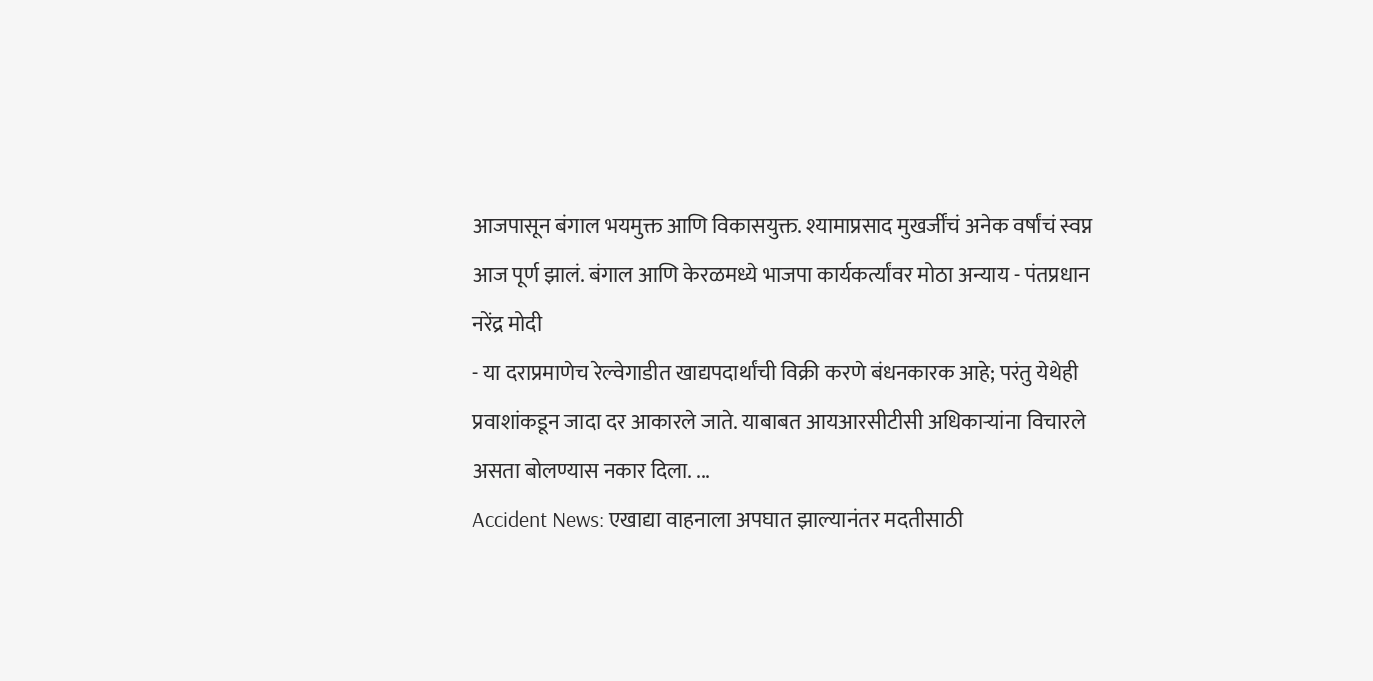आजपासून बंगाल भयमुक्त आणि विकासयुक्त. श्यामाप्रसाद मुखर्जींचं अनेक वर्षांचं स्वप्न आज पूर्ण झालं. बंगाल आणि केरळमध्ये भाजपा कार्यकर्त्यांवर मोठा अन्याय - पंतप्रधान नरेंद्र मोदी
- या दराप्रमाणेच रेल्वेगाडीत खाद्यपदार्थांची विक्री करणे बंधनकारक आहे; परंतु येथेही प्रवाशांकडून जादा दर आकारले जाते. याबाबत आयआरसीटीसी अधिकाऱ्यांना विचारले असता बोलण्यास नकार दिला. ...
Accident News: एखाद्या वाहनाला अपघात झाल्यानंतर मदतीसाठी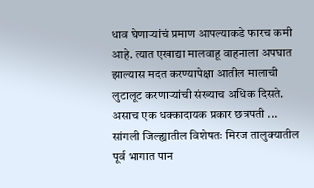धाव घेणाऱ्यांचं प्रमाण आपल्याकडे फारच कमी आहे. त्यात एखाद्या मालवाहू वाहनाला अपघात झाल्यास मदत करण्यापेक्षा आतील मालाची लुटालूट करणाऱ्यांची संख्याच अधिक दिसते. असाच एक धक्कादायक प्रकार छत्रपती ...
सांगली जिल्ह्यातील विशेषतः मिरज तालुक्यातील पूर्व भागात पान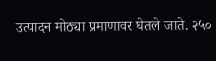उत्पादन मोठ्या प्रमाणावर घेतले जाते. २५०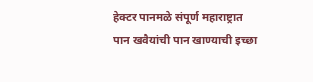हेक्टर पानमळे संपूर्ण महाराष्ट्रात पान खवैयांची पान खाण्याची इच्छा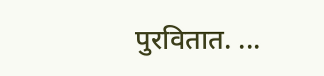पुरवितात. ...